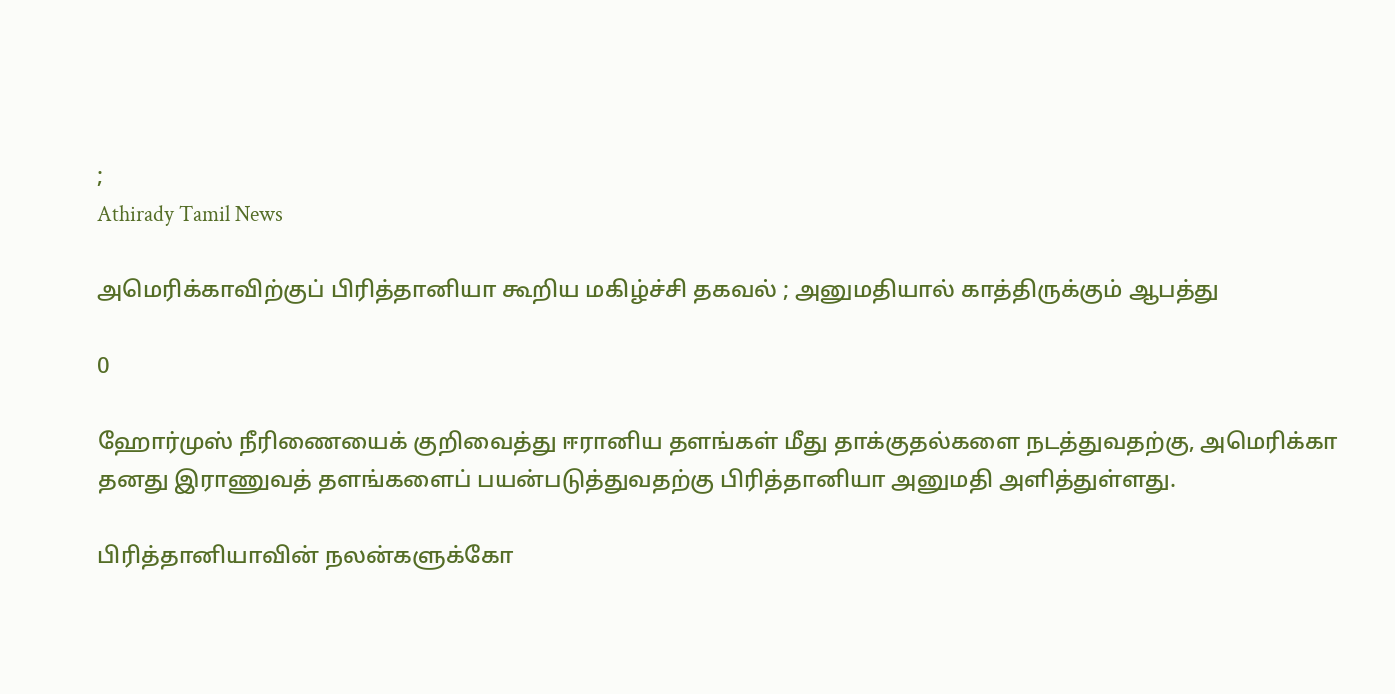;
Athirady Tamil News

அமெரிக்காவிற்குப் பிரித்தானியா கூறிய மகிழ்ச்சி தகவல் ; அனுமதியால் காத்திருக்கும் ஆபத்து

0

ஹோர்முஸ் நீரிணையைக் குறிவைத்து ஈரானிய தளங்கள் மீது தாக்குதல்களை நடத்துவதற்கு, அமெரிக்கா தனது இராணுவத் தளங்களைப் பயன்படுத்துவதற்கு பிரித்தானியா அனுமதி அளித்துள்ளது.

பிரித்தானியாவின் நலன்களுக்கோ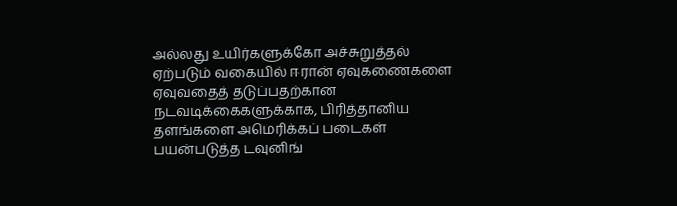அல்லது உயிர்களுக்கோ அச்சுறுத்தல் ஏற்படும் வகையில் ஈரான் ஏவுகணைகளை ஏவுவதைத் தடுப்பதற்கான நடவடிக்கைகளுக்காக, பிரித்தானிய தளங்களை அமெரிக்கப் படைகள் பயன்படுத்த டவுனிங்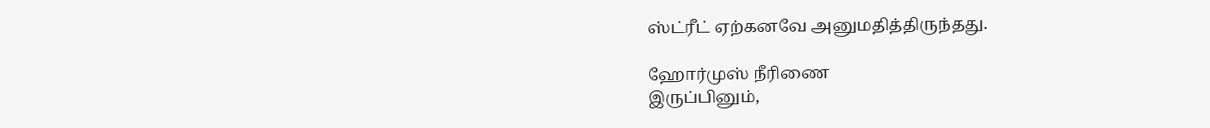ஸ்ட்ரீட் ஏற்கனவே அனுமதித்திருந்தது.

ஹோர்முஸ் நீரிணை
இருப்பினும்,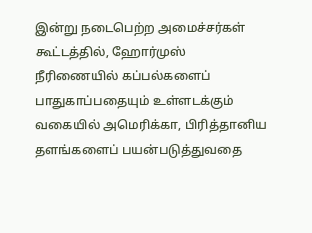இன்று நடைபெற்ற அமைச்சர்கள் கூட்டத்தில், ஹோர்முஸ் நீரிணையில் கப்பல்களைப் பாதுகாப்பதையும் உள்ளடக்கும் வகையில் அமெரிக்கா, பிரித்தானிய தளங்களைப் பயன்படுத்துவதை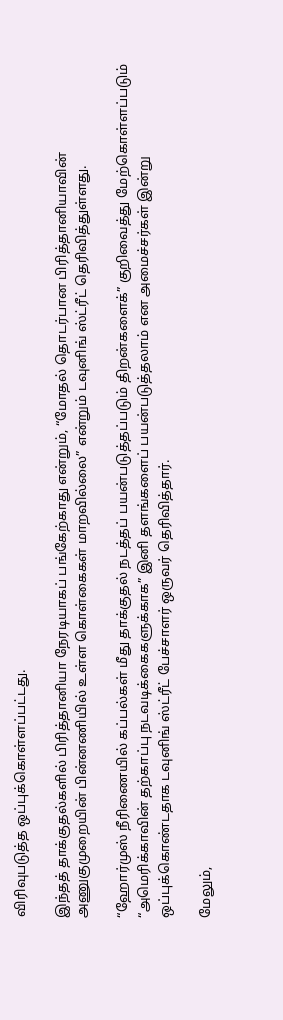விரிவுபடுத்த ஒப்புக்கொள்ளப்பட்டது.

இந்தத் தாக்குதல்களில் பிரித்தானியா நேரடியாகப் பங்கேற்காது என்றும், “மோதல் தொடர்பான பிரித்தானியாவின் அணுகுமுறையின் பின்னணியில் உள்ள கொள்கைகள் மாறவில்லை” என்றும் டவுனிங் ஸ்ட்ரீட் தெரிவித்துள்ளது.

“ஹோர்முஸ் நீரிணையில் கப்பல்கள் மீது தாக்குதல் நடத்தப் பயன்படுத்தப்படும் திறன்களைக்” குறிவைத்து மேற்கொள்ளப்படும் “அமெரிக்காவின் தற்காப்பு நடவடிக்கைகளுக்காக” இனி தளங்களைப் பயன்படுத்தலாம் என அமைச்சர்கள் இன்று ஒப்புக்கொண்டதாக டவுனிங் ஸ்ட்ரீட் பேச்சாளர் ஒருவர் தெரிவித்தார்.

மேலும்,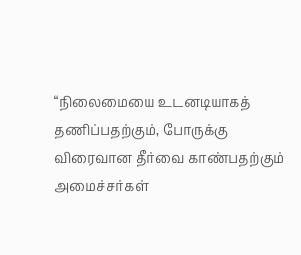“நிலைமையை உடனடியாகத் தணிப்பதற்கும், போருக்கு விரைவான தீர்வை காண்பதற்கும் அமைச்சர்கள்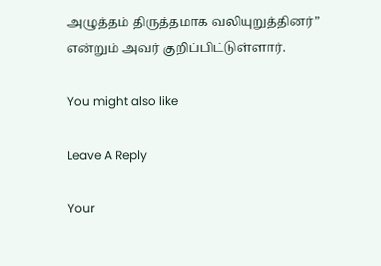அழுத்தம் திருத்தமாக வலியுறுத்தினர்” என்றும் அவர் குறிப்பிட்டுள்ளார்.

You might also like

Leave A Reply

Your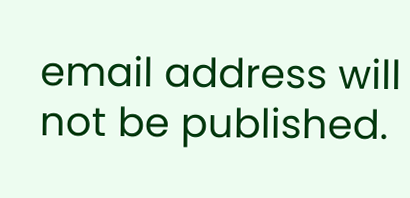email address will not be published.